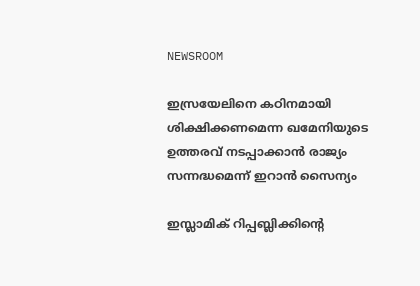NEWSROOM

ഇസ്രയേലിനെ കഠിനമായി ശിക്ഷിക്കണമെന്ന ഖമേനിയുടെ ഉത്തരവ് നടപ്പാക്കാൻ രാജ്യം സന്നദ്ധമെന്ന് ഇറാൻ സൈന്യം

ഇസ്ലാമിക് റിപ്പബ്ലിക്കിന്‍റെ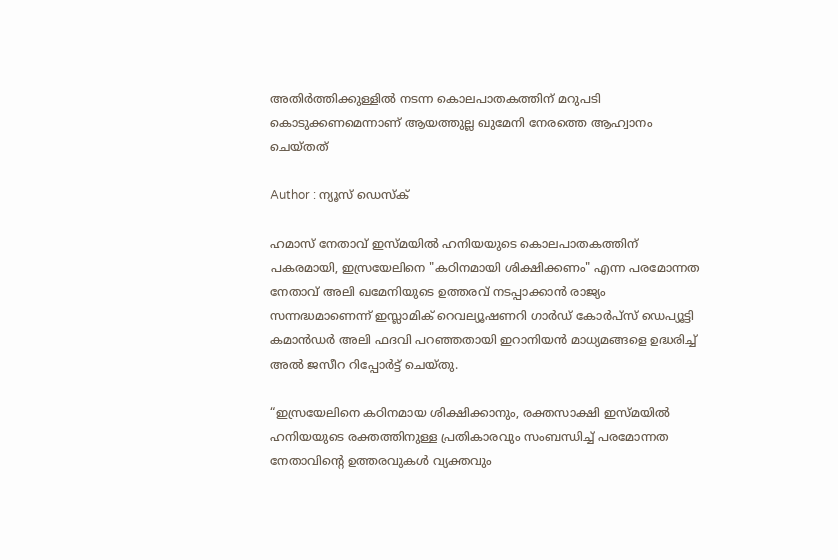അതിര്‍ത്തിക്കുള്ളില്‍ നടന്ന കൊലപാതകത്തിന് മറുപടി കൊടുക്കണമെന്നാണ് ആയത്തുല്ല ഖുമേനി നേരത്തെ ആഹ്വാനം ചെയ്തത്

Author : ന്യൂസ് ഡെസ്ക്

ഹമാസ് നേതാവ് ഇസ്മയിൽ ഹനിയയുടെ കൊലപാതകത്തിന് പകരമായി, ഇസ്രയേലിനെ "കഠിനമായി ശിക്ഷിക്കണം" എന്ന പരമോന്നത നേതാവ് അലി ഖമേനിയുടെ ഉത്തരവ് നടപ്പാക്കാൻ രാജ്യം സന്നദ്ധമാണെന്ന് ഇസ്ലാമിക് റെവല്യൂഷണറി ഗാർഡ് കോർപ്സ് ഡെപ്യൂട്ടി കമാൻഡർ അലി ഫദവി പറഞ്ഞതായി ഇറാനിയൻ മാധ്യമങ്ങളെ ഉദ്ധരിച്ച് അൽ ജസീറ റിപ്പോർട്ട് ചെയ്തു.

“ഇസ്രയേലിനെ കഠിനമായ ശിക്ഷിക്കാനും, രക്തസാക്ഷി ഇസ്മയിൽ ഹനിയയുടെ രക്തത്തിനുള്ള പ്രതികാരവും സംബന്ധിച്ച് പരമോന്നത നേതാവിൻ്റെ ഉത്തരവുകൾ വ്യക്തവും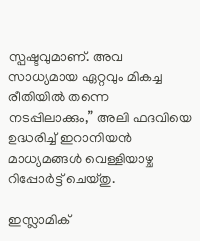സ്പഷ്ടവുമാണ്. അവ സാധ്യമായ ഏറ്റവും മികച്ച രീതിയിൽ തന്നെ നടപ്പിലാക്കും,” അലി ഫദവിയെ ഉദ്ധരിച്ച് ഇറാനിയൻ മാധ്യമങ്ങൾ വെള്ളിയാഴ്ച റിപ്പോർട്ട് ചെയ്തു.

ഇസ്ലാമിക്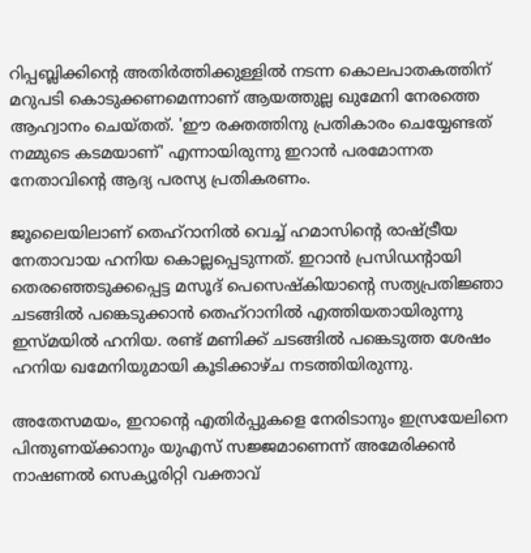റിപ്പബ്ലിക്കിന്‍റെ അതിര്‍ത്തിക്കുള്ളില്‍ നടന്ന കൊലപാതകത്തിന് മറുപടി കൊടുക്കണമെന്നാണ് ആയത്തുല്ല ഖുമേനി നേരത്തെ ആഹ്വാനം ചെയ്തത്. 'ഈ രക്തത്തിനു പ്രതികാരം ചെയ്യേണ്ടത് നമ്മുടെ കടമയാണ്' എന്നായിരുന്നു ഇറാൻ പരമോന്നത നേതാവിന്‍റെ ആദ്യ പരസ്യ പ്രതികരണം.

ജൂലൈയിലാണ് തെഹ്റാനിൽ വെച്ച് ഹമാസിൻ്റെ രാഷ്ട്രീയ നേതാവായ ഹനിയ കൊല്ലപ്പെടുന്നത്. ഇറാൻ പ്രസിഡന്‍റായി തെരഞ്ഞെടുക്കപ്പെട്ട മസൂദ് പെസെഷ്‌കിയാൻ്റെ സത്യപ്രതിജ്ഞാ ചടങ്ങില്‍ പങ്കെടുക്കാന്‍ തെഹ്റാനില്‍ എത്തിയതായിരുന്നു ഇസ്മയില്‍ ഹനിയ. രണ്ട് മണിക്ക് ചടങ്ങില്‍ പങ്കെടുത്ത ശേഷം ഹനിയ ഖമേനിയുമായി കൂടിക്കാഴ്ച നടത്തിയിരുന്നു.

അതേസമയം, ഇറാൻ്റെ എതിർപ്പുകളെ നേരിടാനും ഇസ്രയേലിനെ പിന്തുണയ്ക്കാനും യുഎസ് സജ്ജമാണെന്ന് അമേരിക്കൻ നാഷണൽ സെക്യൂരിറ്റി വക്താവ്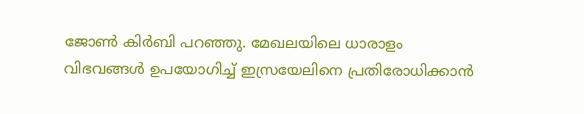ജോൺ കിർബി പറഞ്ഞു. മേഖലയിലെ ധാരാളം വിഭവങ്ങൾ ഉപയോഗിച്ച് ഇസ്രയേലിനെ പ്രതിരോധിക്കാൻ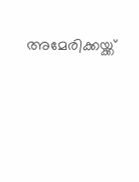അമേരിക്കയ്ക്ക്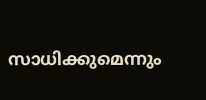സാധിക്കുമെന്നും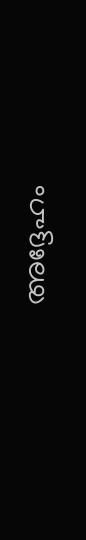അദ്ദേഹം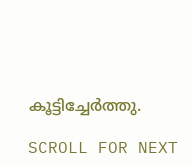കൂട്ടിച്ചേർത്തു.

SCROLL FOR NEXT